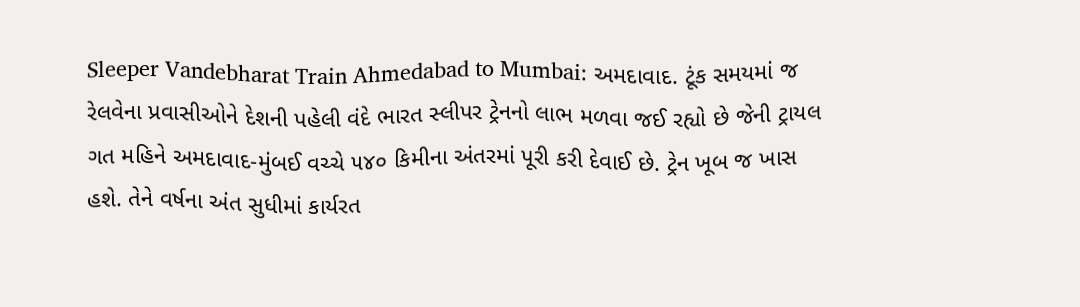Sleeper Vandebharat Train Ahmedabad to Mumbai: અમદાવાદ. ટૂંક સમયમાં જ રેલવેના પ્રવાસીઓને દેશની પહેલી વંદે ભારત સ્લીપર ટ્રેનનો લાભ મળવા જઈ રહ્યો છે જેની ટ્રાયલ ગત મહિને અમદાવાદ-મુંબઈ વચ્ચે ૫૪૦ કિમીના અંતરમાં પૂરી કરી દેવાઈ છે. ટ્રેન ખૂબ જ ખાસ હશે. તેને વર્ષના અંત સુધીમાં કાર્યરત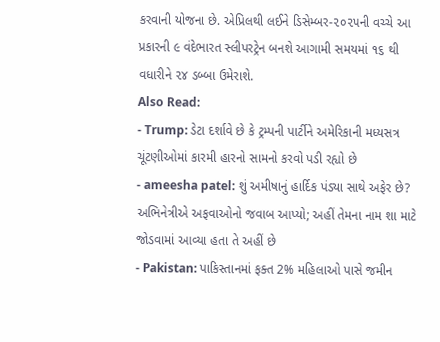કરવાની યોજના છે. એપ્રિલથી લઈને ડિસેમ્બર-૨૦૨૫ની વચ્ચે આ પ્રકારની ૯ વંદેભારત સ્લીપરટ્રેન બનશે આગામી સમયમાં ૧૬ થી વધારીને ૨૪ ડબ્બા ઉમેરાશે.
Also Read:
- Trump: ડેટા દર્શાવે છે કે ટ્રમ્પની પાર્ટીને અમેરિકાની મધ્યસત્ર ચૂંટણીઓમાં કારમી હારનો સામનો કરવો પડી રહ્યો છે
- ameesha patel: શું અમીષાનું હાર્દિક પંડ્યા સાથે અફેર છે? અભિનેત્રીએ અફવાઓનો જવાબ આપ્યો; અહીં તેમના નામ શા માટે જોડવામાં આવ્યા હતા તે અહીં છે
- Pakistan: પાકિસ્તાનમાં ફક્ત 2% મહિલાઓ પાસે જમીન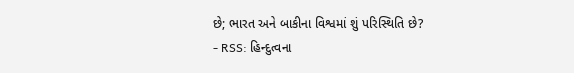છે; ભારત અને બાકીના વિશ્વમાં શું પરિસ્થિતિ છે?
- RSS: હિન્દુત્વના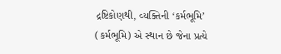દ્રષ્ટિકોણથી, વ્યક્તિની ‘કર્મભૂમિ’ (કર્મભૂમિ) એ સ્થાન છે જેના પ્રત્યે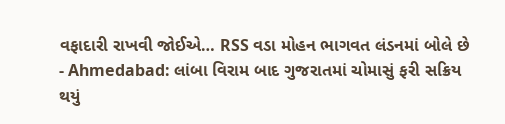વફાદારી રાખવી જોઈએ… RSS વડા મોહન ભાગવત લંડનમાં બોલે છે
- Ahmedabad: લાંબા વિરામ બાદ ગુજરાતમાં ચોમાસું ફરી સક્રિય થયું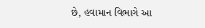છે, હવામાન વિભાગે આ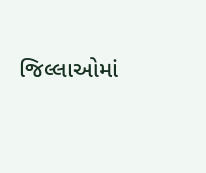જિલ્લાઓમાં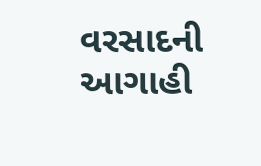વરસાદની આગાહી